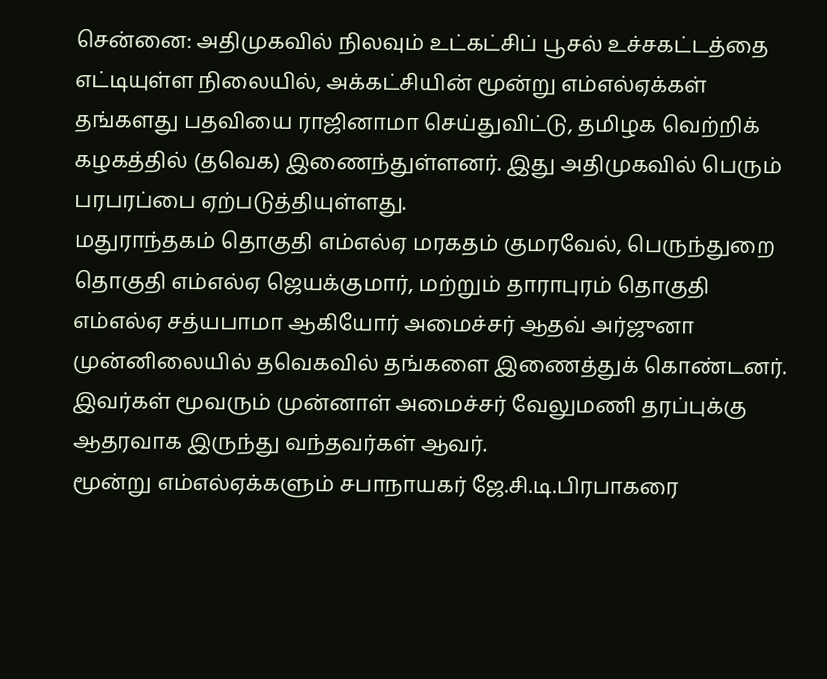சென்னை: அதிமுகவில் நிலவும் உட்கட்சிப் பூசல் உச்சகட்டத்தை எட்டியுள்ள நிலையில், அக்கட்சியின் மூன்று எம்எல்ஏக்கள் தங்களது பதவியை ராஜினாமா செய்துவிட்டு, தமிழக வெற்றிக் கழகத்தில் (தவெக) இணைந்துள்ளனர். இது அதிமுகவில் பெரும் பரபரப்பை ஏற்படுத்தியுள்ளது.
மதுராந்தகம் தொகுதி எம்எல்ஏ மரகதம் குமரவேல், பெருந்துறை தொகுதி எம்எல்ஏ ஜெயக்குமார், மற்றும் தாராபுரம் தொகுதி எம்எல்ஏ சத்யபாமா ஆகியோர் அமைச்சர் ஆதவ் அர்ஜுனா முன்னிலையில் தவெகவில் தங்களை இணைத்துக் கொண்டனர். இவர்கள் மூவரும் முன்னாள் அமைச்சர் வேலுமணி தரப்புக்கு ஆதரவாக இருந்து வந்தவர்கள் ஆவர்.
மூன்று எம்எல்ஏக்களும் சபாநாயகர் ஜே.சி.டி.பிரபாகரை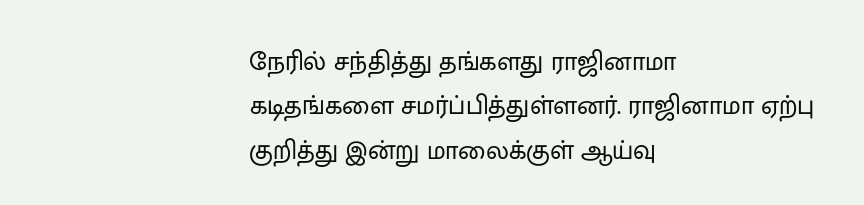நேரில் சந்தித்து தங்களது ராஜினாமா கடிதங்களை சமர்ப்பித்துள்ளனர். ராஜினாமா ஏற்பு குறித்து இன்று மாலைக்குள் ஆய்வு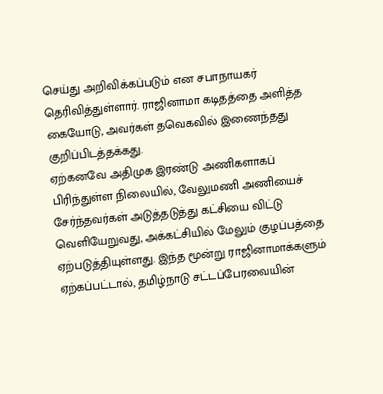செய்து அறிவிக்கப்படும் என சபாநாயகர் தெரிவித்துள்ளார். ராஜினாமா கடிதத்தை அளித்த கையோடு, அவர்கள் தவெகவில் இணைந்தது குறிப்பிடத்தக்கது.
ஏற்கனவே அதிமுக இரண்டு அணிகளாகப் பிரிந்துள்ள நிலையில், வேலுமணி அணியைச் சேர்ந்தவர்கள் அடுத்தடுத்து கட்சியை விட்டு வெளியேறுவது, அக்கட்சியில் மேலும் குழப்பத்தை ஏற்படுத்தியுள்ளது. இந்த மூன்று ராஜினாமாக்களும் ஏற்கப்பட்டால், தமிழ்நாடு சட்டப்பேரவையின்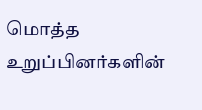மொத்த உறுப்பினர்களின்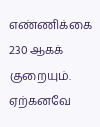எண்ணிக்கை 230 ஆகக் குறையும். ஏற்கனவே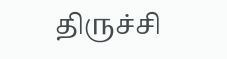திருச்சி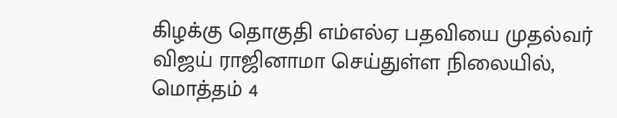கிழக்கு தொகுதி எம்எல்ஏ பதவியை முதல்வர் விஜய் ராஜினாமா செய்துள்ள நிலையில், மொத்தம் 4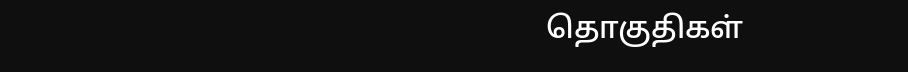தொகுதிகள்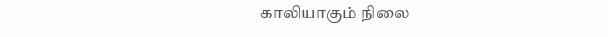காலியாகும் நிலை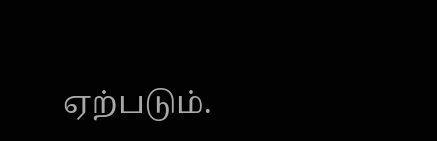ஏற்படும்.